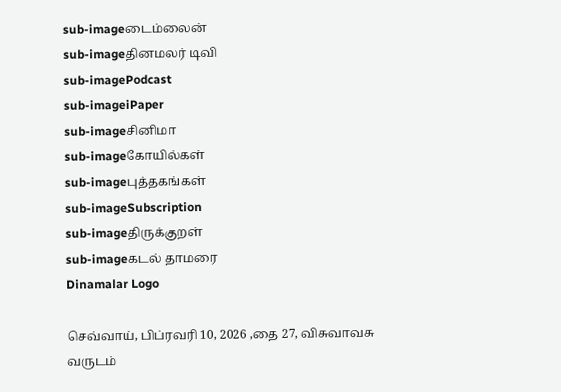sub-imageடைம்லைன்
sub-imageதினமலர் டிவி
sub-imagePodcast
sub-imageiPaper
sub-imageசினிமா
sub-imageகோயில்கள்
sub-imageபுத்தகங்கள்
sub-imageSubscription
sub-imageதிருக்குறள்
sub-imageகடல் தாமரை
Dinamalar Logo

செவ்வாய், பிப்ரவரி 10, 2026 ,தை 27, விசுவாவசு வருடம்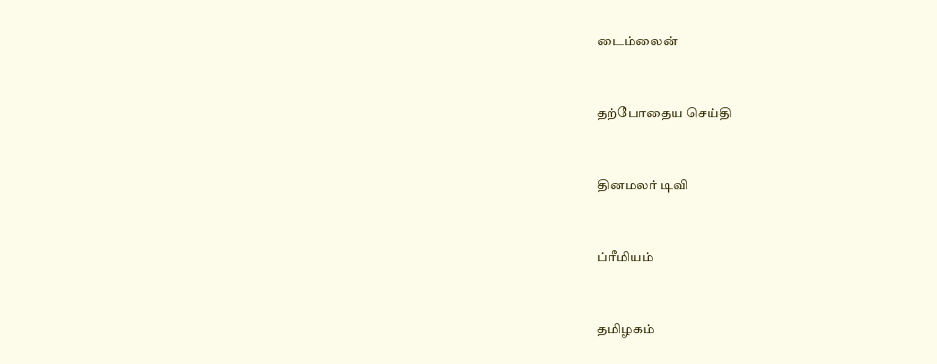டைம்லைன்


தற்போதைய செய்தி


தினமலர் டிவி


ப்ரீமியம்


தமிழகம்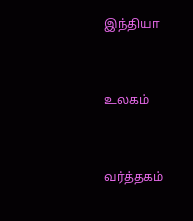இந்தியா


உலகம்


வர்த்தகம்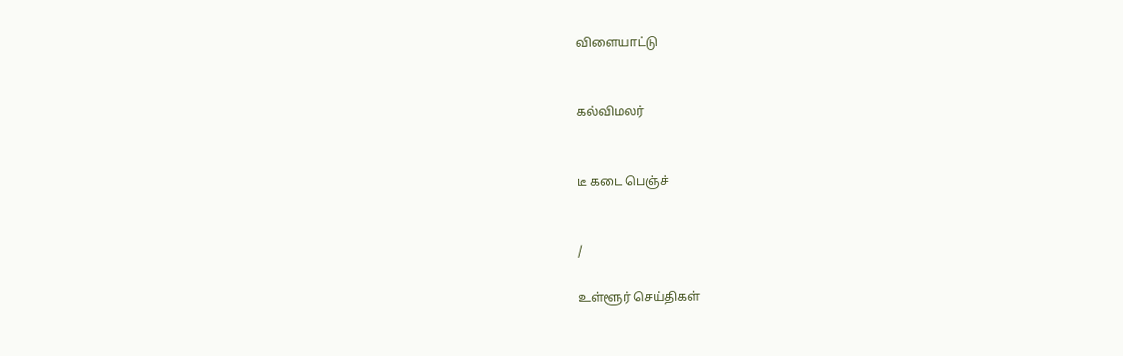விளையாட்டு


கல்விமலர்


டீ கடை பெஞ்ச்


/

உள்ளூர் செய்திகள்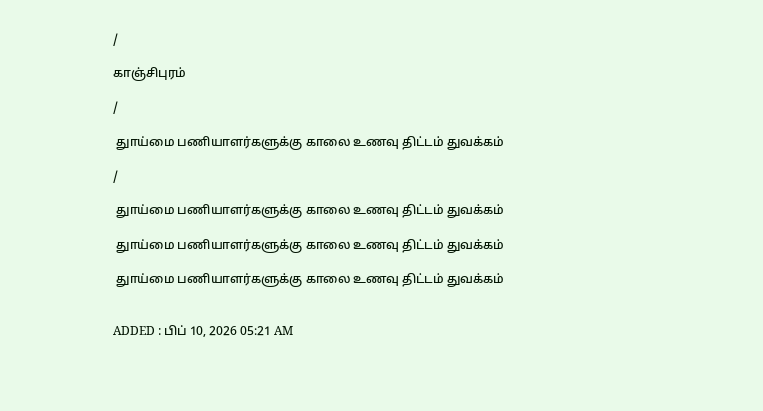/

காஞ்சிபுரம்

/

 துாய்மை பணியாளர்களுக்கு காலை உணவு திட்டம் துவக்கம்

/

 துாய்மை பணியாளர்களுக்கு காலை உணவு திட்டம் துவக்கம்

 துாய்மை பணியாளர்களுக்கு காலை உணவு திட்டம் துவக்கம்

 துாய்மை பணியாளர்களுக்கு காலை உணவு திட்டம் துவக்கம்


ADDED : பிப் 10, 2026 05:21 AM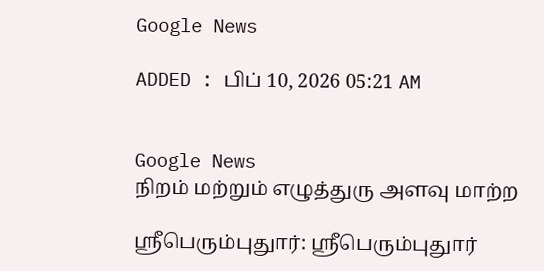Google News

ADDED : பிப் 10, 2026 05:21 AM


Google News
நிறம் மற்றும் எழுத்துரு அளவு மாற்ற

ஸ்ரீபெரும்புதுார்: ஸ்ரீபெரும்புதுார்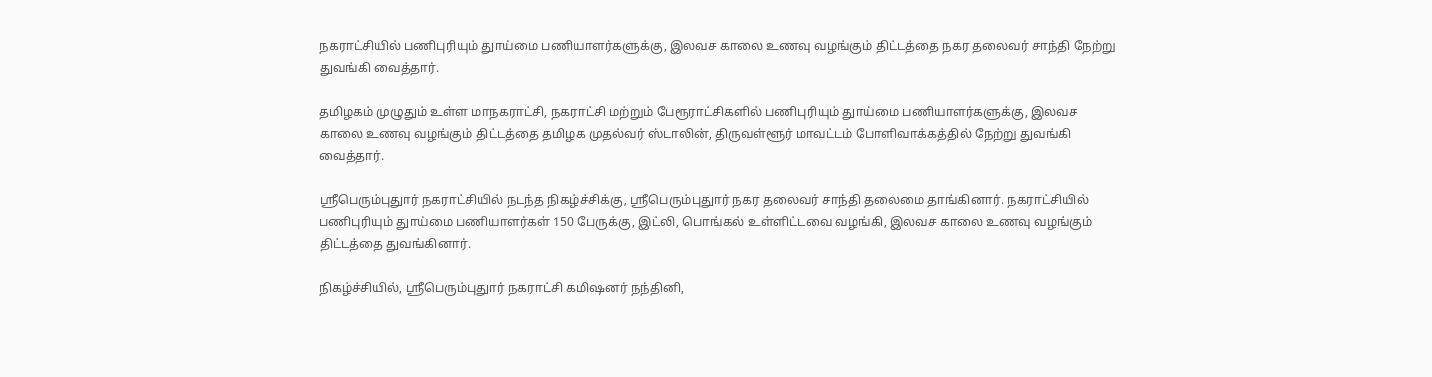நகராட்சியில் பணிபுரியும் துாய்மை பணியாளர்களுக்கு, இலவச காலை உணவு வழங்கும் திட்டத்தை நகர தலைவர் சாந்தி நேற்று துவங்கி வைத்தார்.

தமிழகம் முழுதும் உள்ள மாநகராட்சி, நகராட்சி மற்றும் பேரூராட்சிகளில் பணிபுரியும் துாய்மை பணியாளர்களுக்கு, இலவச காலை உணவு வழங்கும் திட்டத்தை தமிழக முதல்வர் ஸ்டாலின், திருவள்ளூர் மாவட்டம் போளிவாக்கத்தில் நேற்று துவங்கி வைத்தார்.

ஸ்ரீபெரும்புதுார் நகராட்சியில் நடந்த நிகழ்ச்சிக்கு, ஸ்ரீபெரும்புதுார் நகர தலைவர் சாந்தி தலைமை தாங்கினார். நகராட்சியில் பணிபுரியும் துாய்மை பணியாளர்கள் 150 பேருக்கு, இட்லி, பொங்கல் உள்ளிட்டவை வழங்கி, இலவச காலை உணவு வழங்கும் திட்டத்தை துவங்கினார்.

நிகழ்ச்சியில், ஸ்ரீபெரும்புதுார் நகராட்சி கமிஷனர் நந்தினி,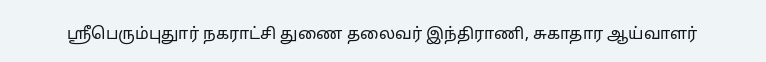ஸ்ரீபெரும்புதுார் நகராட்சி துணை தலைவர் இந்திராணி, சுகாதார ஆய்வாளர்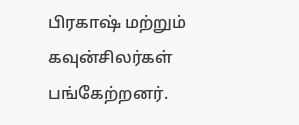பிரகாஷ் மற்றும் கவுன்சிலர்கள் பங்கேற்றனர்.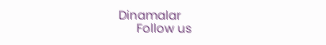Dinamalar
      Follow us